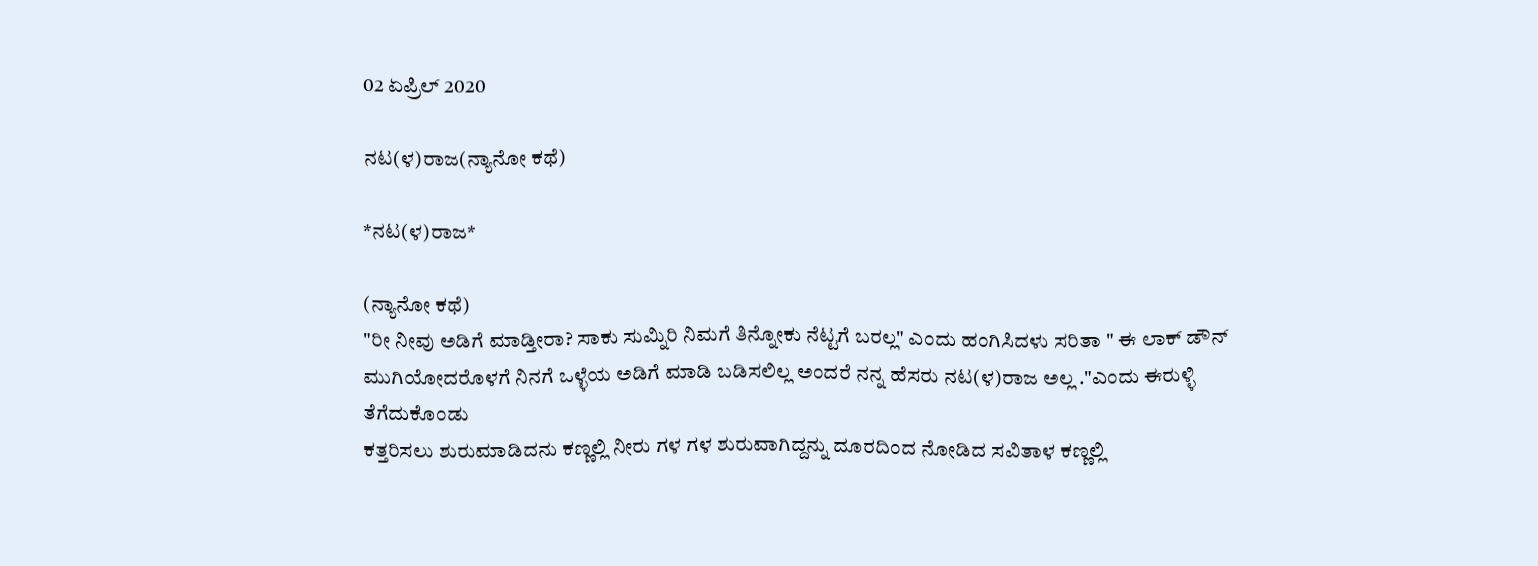02 ಏಪ್ರಿಲ್ 2020

ನಟ(ಳ)ರಾಜ(ನ್ಯಾನೋ ಕಥೆ)

*ನಟ(ಳ)ರಾಜ*

(ನ್ಯಾನೋ ಕಥೆ)
"ರೀ ನೀವು ಅಡಿಗೆ ಮಾಡ್ತೀರಾ? ಸಾಕು ಸುಮ್ನಿರಿ ನಿಮಗೆ ತಿನ್ನೋಕು ನೆಟ್ಟಗೆ ಬರಲ್ಲ" ಎಂದು ಹಂಗಿಸಿದಳು ಸರಿತಾ " ಈ ಲಾಕ್ ಡೌನ್ ಮುಗಿಯೋದರೊಳಗೆ ನಿನಗೆ ಒಳ್ಳೆಯ ಅಡಿಗೆ ಮಾಡಿ ಬಡಿಸಲಿಲ್ಲ ಅಂದರೆ ನನ್ನ ಹೆಸರು ನಟ(ಳ)ರಾಜ ಅಲ್ಲ ."ಎಂದು ಈರುಳ್ಳಿ ತೆಗೆದುಕೊಂಡು
ಕತ್ತರಿಸಲು ಶುರುಮಾಡಿದನು ಕಣ್ಣಲ್ಲಿ ನೀರು ಗಳ ಗಳ ಶುರುವಾಗಿದ್ದನ್ನು ದೂರದಿಂದ ನೋಡಿದ ಸವಿತಾಳ ಕಣ್ಣಲ್ಲಿ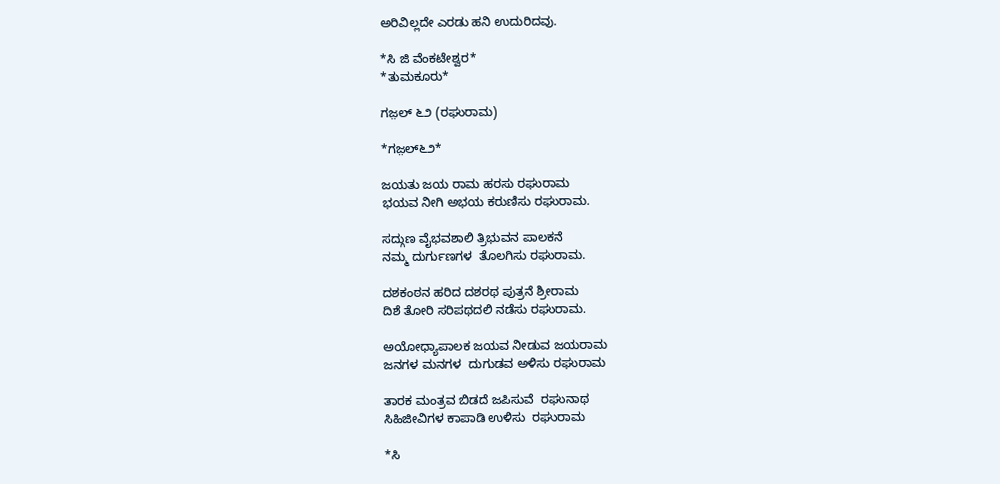ಅರಿವಿಲ್ಲದೇ ಎರಡು ಹನಿ ಉದುರಿದವು.

*ಸಿ ಜಿ ವೆಂಕಟೇಶ್ವರ*
*ತುಮಕೂರು*

ಗಜ಼ಲ್ ೬೨ (ರಘುರಾಮ)

*ಗಜ಼ಲ್೬೨*

ಜಯತು‌ ಜಯ‌ ರಾಮ ಹರಸು ರಘುರಾಮ
ಭಯವ ನೀಗಿ ಅಭಯ ಕರುಣಿಸು ರಘುರಾಮ.

ಸದ್ಗುಣ ವೈಭವಶಾಲಿ ತ್ರಿಭುವನ ಪಾಲಕನೆ
ನಮ್ಮ ದುರ್ಗುಣಗಳ  ತೊಲಗಿಸು ರಘುರಾಮ.

ದಶಕಂಠನ ಹರಿದ ದಶರಥ ಪುತ್ರನೆ ಶ್ರೀರಾಮ
ದಿಶೆ ತೋರಿ ಸರಿಪಥದಲಿ‌ ನಡೆಸು ರಘುರಾಮ.

ಅಯೋಧ್ಯಾಪಾಲಕ ಜಯವ ನೀಡುವ ಜಯರಾಮ
ಜನಗಳ ಮನಗಳ  ದುಗುಡವ ಅಳಿಸು ರಘುರಾಮ

ತಾರಕ ಮಂತ್ರವ ಬಿಡದೆ ಜಪಿಸುವೆ  ರಘುನಾಥ
ಸಿಹಿಜೀವಿಗಳ ಕಾಪಾಡಿ ಉಳಿಸು  ರಘುರಾಮ

*ಸಿ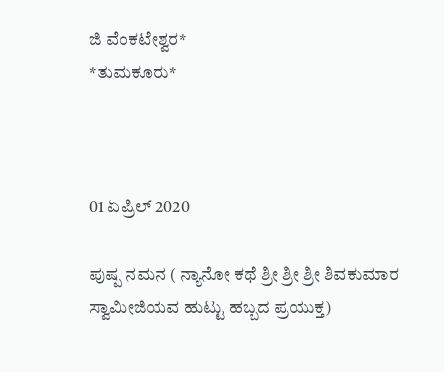ಜಿ ವೆಂಕಟೇಶ್ವರ*
*ತುಮಕೂರು*



01 ಏಪ್ರಿಲ್ 2020

ಪುಷ್ಪ ನಮನ ( ನ್ಯಾನೋ ಕಥೆ ಶ್ರೀ ಶ್ರೀ ಶ್ರೀ ‌ಶಿವಕುಮಾರ ಸ್ವಾಮೀಜಿಯವ ಹುಟ್ಟು ಹಬ್ಬದ ಪ್ರಯುಕ್ತ)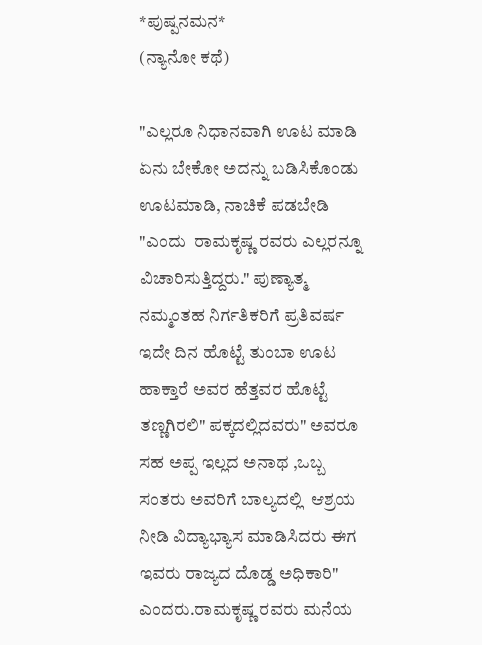*ಪುಷ್ಪನಮನ*
(ನ್ಯಾನೋ ಕಥೆ)

"ಎಲ್ಲರೂ ನಿಧಾನವಾಗಿ ಊಟ ಮಾಡಿ ಏನು ಬೇಕೋ ಅದನ್ನು ಬಡಿಸಿಕೊಂಡು ಊಟಮಾಡಿ, ನಾಚಿಕೆ ಪಡಬೇಡಿ "ಎಂದು  ರಾಮಕೃಷ್ಣ ರವರು ಎಲ್ಲರನ್ನೂ ವಿಚಾರಿಸುತ್ತಿದ್ದರು." ಪುಣ್ಯಾತ್ಮ ನಮ್ಮಂತಹ ನಿರ್ಗತಿಕರಿಗೆ ಪ್ರತಿವರ್ಷ ಇದೇ ದಿನ ಹೊಟ್ಟೆ ತುಂಬಾ ಊಟ ಹಾಕ್ತಾರೆ ಅವರ ಹೆತ್ತವರ ಹೊಟ್ಟೆ ತಣ್ಣಗಿರಲಿ" ಪಕ್ಕದಲ್ಲಿದವರು" ಅವರೂ ಸಹ ಅಪ್ಪ ಇಲ್ಲದ ಅನಾಥ ,ಒಬ್ಬ ಸಂತರು ಅವರಿಗೆ ಬಾಲ್ಯದಲ್ಲಿ  ಆಶ್ರಯ ನೀಡಿ ವಿದ್ಯಾಭ್ಯಾಸ ಮಾಡಿಸಿದರು ಈಗ ಇವರು ರಾಜ್ಯದ ದೊಡ್ಡ ಅಧಿಕಾರಿ" ಎಂದರು.ರಾಮಕೃಷ್ಣ ರವರು ಮನೆಯ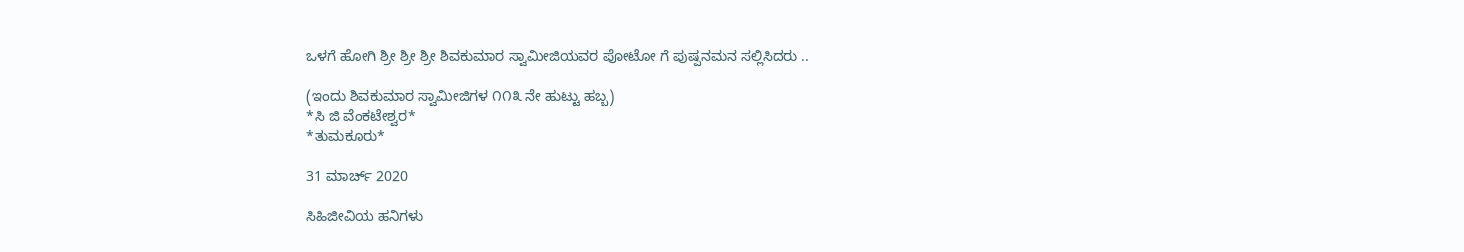ಒಳಗೆ ಹೋಗಿ ಶ್ರೀ ಶ್ರೀ ಶ್ರೀ ಶಿವಕುಮಾರ ಸ್ವಾಮೀಜಿಯವರ ಪೋಟೋ ಗೆ ಪುಷ್ಪನಮನ ಸಲ್ಲಿಸಿದರು ..

(ಇಂದು ಶಿವಕುಮಾರ ಸ್ವಾಮೀಜಿಗಳ ೧೧೩ ನೇ ಹುಟ್ಟು ಹಬ್ಬ)
*ಸಿ ಜಿ ವೆಂಕಟೇಶ್ವರ*
*ತುಮಕೂರು*

31 ಮಾರ್ಚ್ 2020

ಸಿಹಿಜೀವಿಯ ಹನಿಗಳು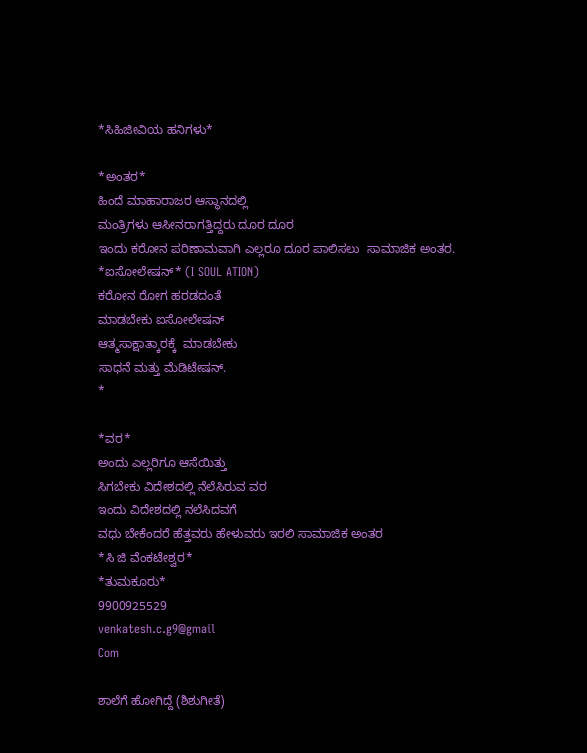*ಸಿಹಿಜೀವಿಯ ಹನಿಗಳು*

*ಅಂತರ*
ಹಿಂದೆ ಮಾಹಾರಾಜರ ಆಸ್ಥಾನದಲ್ಲಿ
ಮಂತ್ರಿಗಳು ಆಸೀನರಾಗತ್ತಿದ್ದರು ದೂರ ದೂರ
ಇಂದು ಕರೋನ‌ ಪರಿಣಾಮವಾಗಿ ಎಲ್ಲರೂ ದೂರ ಪಾಲಿಸಲು  ಸಾಮಾಜಿಕ ಅಂತರ.
*ಐಸೋಲೇಷನ್* (I SOUL ATION)
ಕರೋನ ರೋಗ ಹರಡದಂತೆ
ಮಾಡಬೇಕು ಐಸೋಲೇಷನ್
ಆತ್ಮಸಾಕ್ಷಾತ್ಕಾರಕ್ಕೆ  ಮಾಡಬೇಕು
ಸಾಧನೆ ಮತ್ತು ಮೆಡಿಟೇಷನ್.
*

*ವರ*
ಅಂದು ಎಲ್ಲರಿಗೂ ಆಸೆಯಿತ್ತು
ಸಿಗಬೇಕು ವಿದೇಶದಲ್ಲಿ ನೆಲೆಸಿರುವ ವರ
ಇಂದು ವಿದೇಶದಲ್ಲಿ ನಲೆಸಿದವಗೆ
ವಧು ಬೇಕೆಂದರೆ ಹೆತ್ತವರು ಹೇಳುವರು ಇರಲಿ ಸಾಮಾಜಿಕ ಅಂತರ
*ಸಿ ಜಿ‌ ವೆಂಕಟೇಶ್ವರ*
*ತುಮಕೂರು*
9900925529
venkatesh.c.g9@gmail
Com

ಶಾಲೆಗೆ ಹೋಗಿದ್ದೆ (ಶಿಶುಗೀತೆ)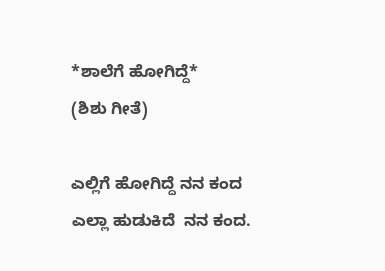*ಶಾಲೆಗೆ ಹೋಗಿದ್ದೆ*
(ಶಿಶು ಗೀತೆ)

ಎಲ್ಲಿಗೆ ಹೋಗಿದ್ದೆ ನನ ಕಂದ
ಎಲ್ಲಾ ಹುಡುಕಿದೆ  ನನ ಕಂದ.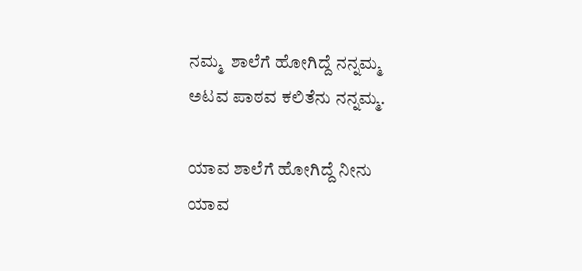ನಮ್ಮ  ಶಾಲೆಗೆ ಹೋಗಿದ್ದೆ ನನ್ನಮ್ಮ
ಅಟವ ಪಾಠವ ಕಲಿತೆನು ನನ್ನಮ್ಮ.

ಯಾವ ಶಾಲೆಗೆ ಹೋಗಿದ್ದೆ ನೀನು
ಯಾವ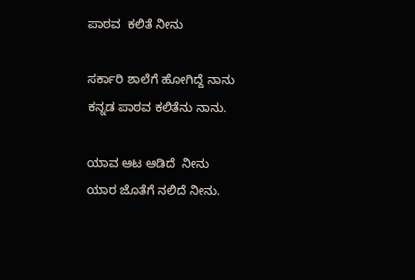ಪಾಠವ  ಕಲಿತೆ ನೀನು

ಸರ್ಕಾರಿ ಶಾಲೆಗೆ ಹೋಗಿದ್ದೆ ನಾನು
ಕನ್ನಡ ಪಾಠವ ಕಲಿತೆನು ನಾನು.

ಯಾವ ಆಟ ಆಡಿದೆ  ನೀನು
ಯಾರ ಜೊತೆಗೆ ನಲಿದೆ ನೀನು.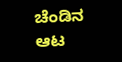ಚೆಂಡಿನ‌ ಆಟ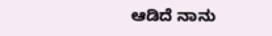ಆಡಿದೆ ನಾನು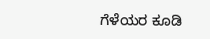ಗೆಳೆಯರ ಕೂಡಿ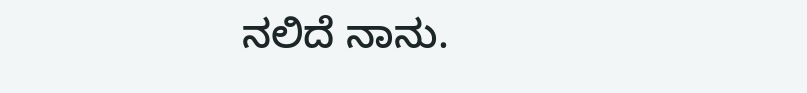ನಲಿದೆ ನಾನು.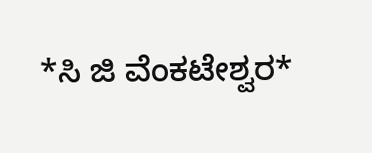*ಸಿ‌ ಜಿ ವೆಂಕಟೇಶ್ವರ*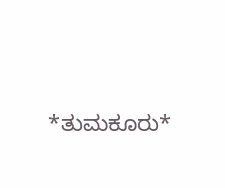*ತುಮಕೂರು*